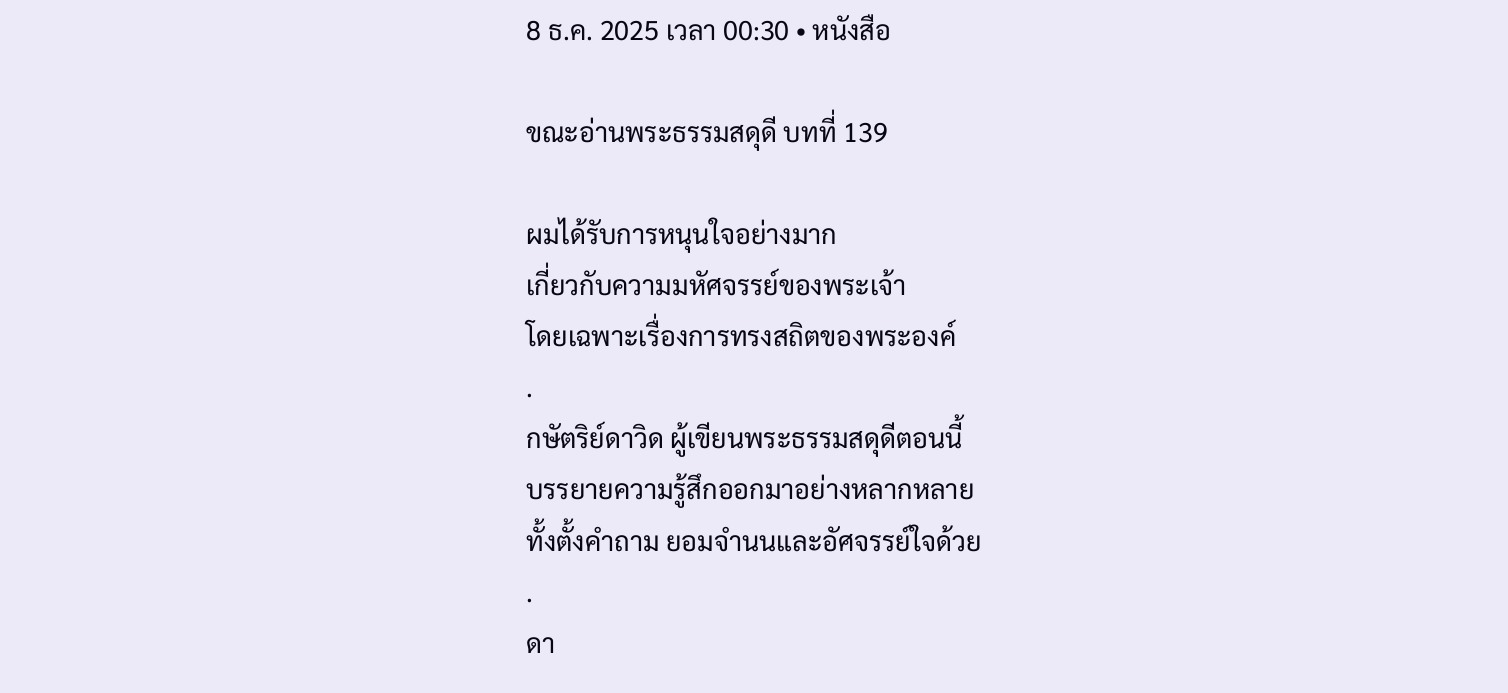8 ธ.ค. 2025 เวลา 00:30 • หนังสือ

ขณะอ่านพระธรรมสดุดี บทที่ 139

ผมได้รับการหนุนใจอย่างมาก
เกี่ยวกับความมหัศจรรย์ของพระเจ้า
โดยเฉพาะเรื่องการทรงสถิตของพระองค์
.
กษัตริย์ดาวิด ผู้เขียนพระธรรมสดุดีตอนนี้
บรรยายความรู้สึกออกมาอย่างหลากหลาย
ทั้งตั้งคำถาม ยอมจำนนและอัศจรรย์ใจด้วย
.
ดา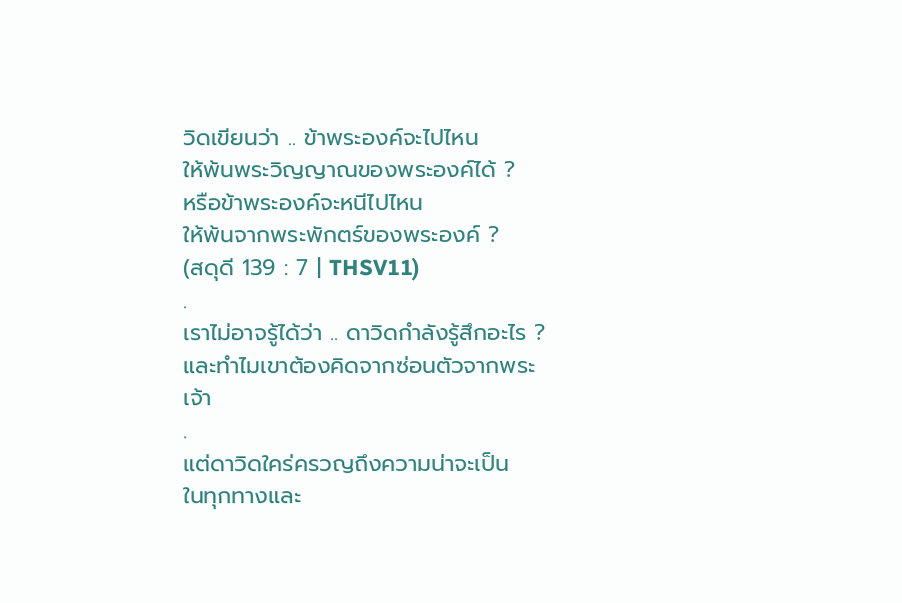วิดเขียนว่า .. ข้าพระองค์จะไปไหน
ให้พ้นพระวิญญาณของพระองค์ได้ ?
หรือข้าพระองค์จะหนีไปไหน
ให้พ้นจากพระพักตร์ของพระองค์ ?
(สดุดี 139 : 7 | THSV11)
.
เราไม่อาจรู้ได้ว่า .. ดาวิดกำลังรู้สึกอะไร ?
และทำไมเขาต้องคิดจากซ่อนตัวจากพระเจ้า
.
แต่ดาวิดใคร่ครวญถึงความน่าจะเป็น
ในทุกทางและ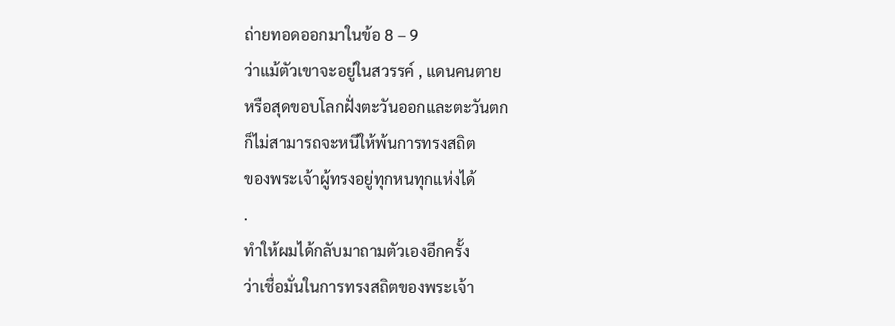ถ่ายทอดออกมาในข้อ 8 – 9
ว่าแม้ตัวเขาจะอยู่ในสวรรค์ , แดนคนตาย
หรือสุดขอบโลกฝั่งตะวันออกและตะวันตก
ก็ไม่สามารถจะหนีให้พ้นการทรงสถิต
ของพระเจ้าผู้ทรงอยู่ทุกหนทุกแห่งได้
.
ทำให้ผมได้กลับมาถามตัวเองอีกครั้ง
ว่าเชื่อมั่นในการทรงสถิตของพระเจ้า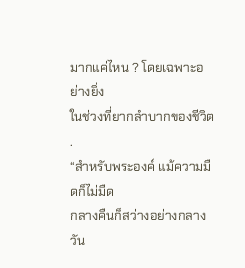มากแค่ไหน ? โดยเฉพาะอย่างยิ่ง
ในช่วงที่ยากลำบากของชีวิต
.
“สำหรับพระองค์ แม้ความมืดก็ไม่มืด
กลางคืนก็สว่างอย่างกลางวัน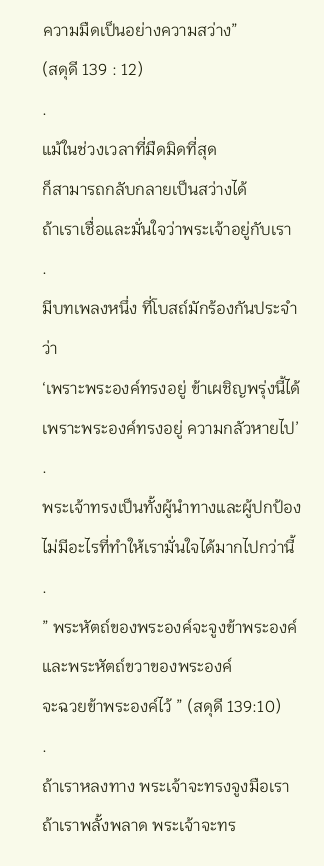ความมืดเป็นอย่างความสว่าง”
(สดุดี 139 : 12)
.
แม้ในช่วงเวลาที่มืดมิดที่สุด
ก็สามารถกลับกลายเป็นสว่างได้
ถ้าเราเชื่อและมั่นใจว่าพระเจ้าอยู่กับเรา
.
มีบทเพลงหนึ่ง ที่โบสถ์มักร้องกันประจำว่า
‘เพราะพระองค์ทรงอยู่ ข้าเผชิญพรุ่งนี้ได้
เพราะพระองค์ทรงอยู่ ความกลัวหายไป’
.
พระเจ้าทรงเป็นทั้งผู้นำทางและผู้ปกป้อง
ไม่มีอะไรที่ทำให้เรามั่นใจได้มากไปกว่านี้
.
” พระหัตถ์ของพระองค์จะจูงข้าพระองค์
และพระหัตถ์ขวาของพระองค์
จะฉวยข้าพระองค์ไว้ ” (สดุดี 139:10)
.
ถ้าเราหลงทาง พระเจ้าจะทรงจูงมือเรา
ถ้าเราพลั้งพลาด พระเจ้าจะทร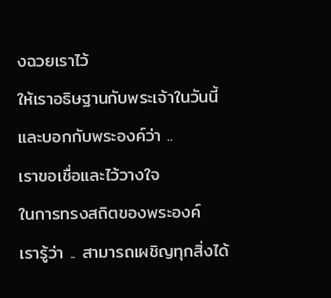งฉวยเราไว้
ให้เราอธิษฐานกับพระเจ้าในวันนี้
และบอกกับพระองค์ว่า ..
เราขอเชื่อและไว้วางใจ
ในการทรงสถิตของพระองค์
เรารู้ว่า .. สามารถเผชิญทุกสิ่งได้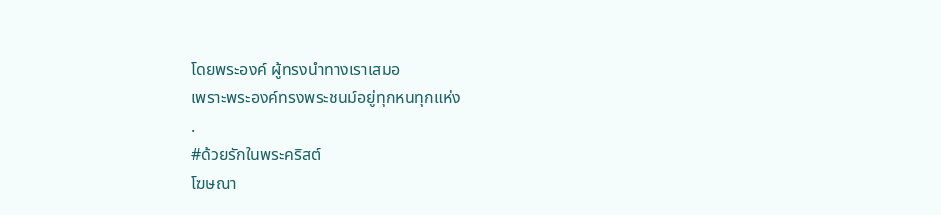โดยพระองค์ ผู้ทรงนำทางเราเสมอ
เพราะพระองค์ทรงพระชนม์อยู่ทุกหนทุกแห่ง
.
#ด้วยรักในพระคริสต์
โฆษณา